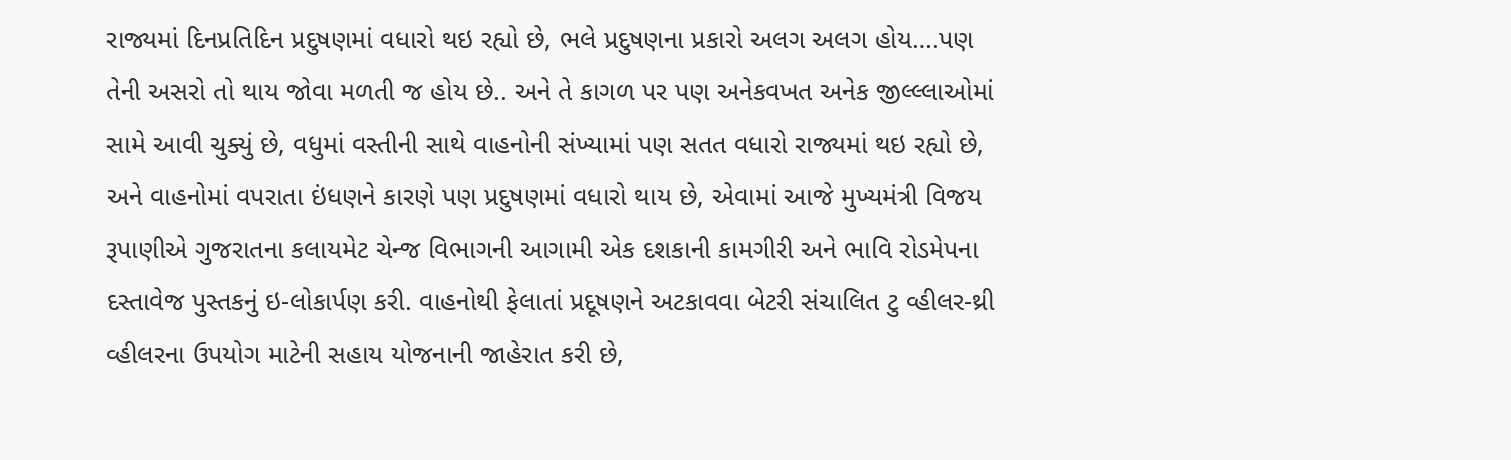રાજ્યમાં દિનપ્રતિદિન પ્રદુષણમાં વધારો થઇ રહ્યો છે, ભલે પ્રદુષણના પ્રકારો અલગ અલગ હોય….પણ તેની અસરો તો થાય જોવા મળતી જ હોય છે.. અને તે કાગળ પર પણ અનેકવખત અનેક જીલ્લ્લાઓમાં સામે આવી ચુક્યું છે, વધુમાં વસ્તીની સાથે વાહનોની સંખ્યામાં પણ સતત વધારો રાજ્યમાં થઇ રહ્યો છે, અને વાહનોમાં વપરાતા ઇંધણને કારણે પણ પ્રદુષણમાં વધારો થાય છે, એવામાં આજે મુખ્યમંત્રી વિજય રૂપાણીએ ગુજરાતના કલાયમેટ ચેન્જ વિભાગની આગામી એક દશકાની કામગીરી અને ભાવિ રોડમેપના દસ્તાવેજ પુસ્તકનું ઇ-લોકાર્પણ કરી. વાહનોથી ફેલાતાં પ્રદૂષણને અટકાવવા બેટરી સંચાલિત ટુ વ્હીલર-થ્રી વ્હીલરના ઉપયોગ માટેની સહાય યોજનાની જાહેરાત કરી છે,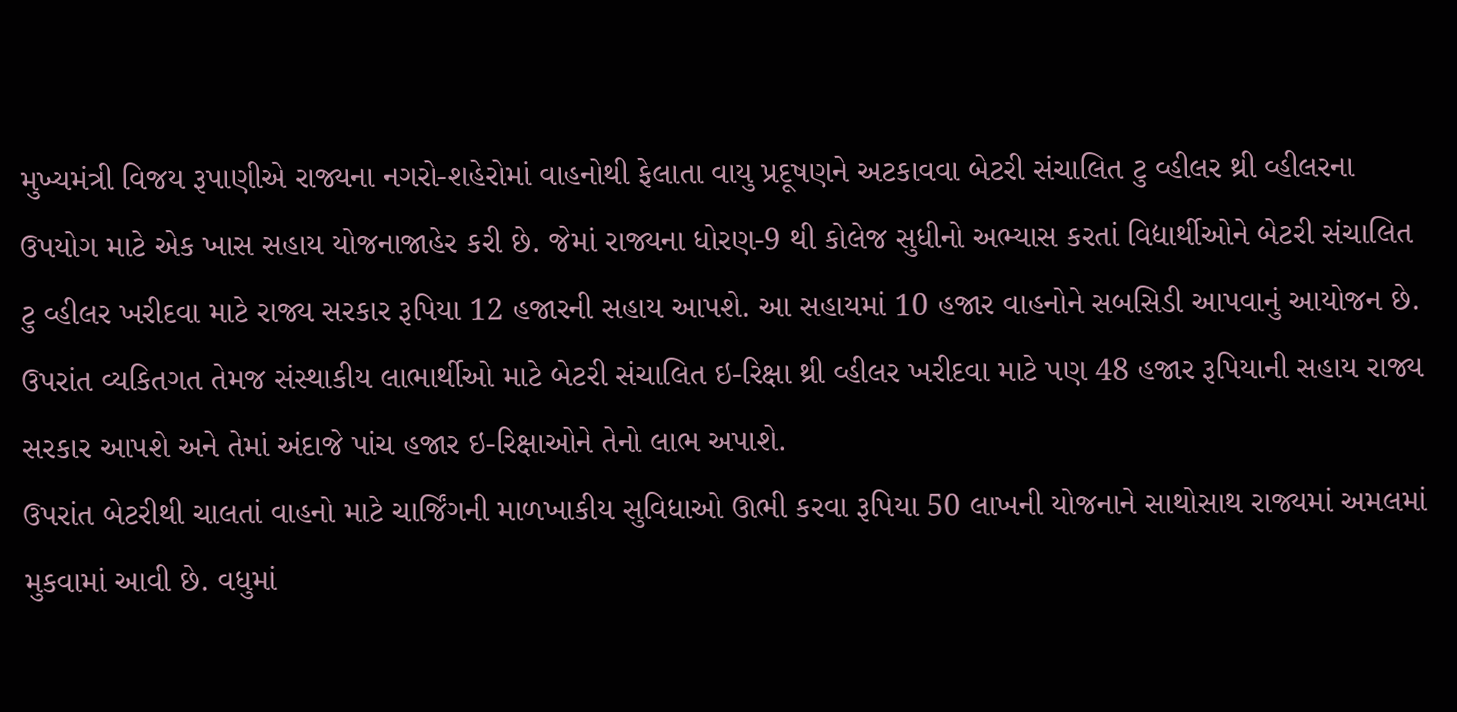મુખ્યમંત્રી વિજય રૂપાણીએ રાજ્યના નગરો-શહેરોમાં વાહનોથી ફેલાતા વાયુ પ્રદૂષણને અટકાવવા બેટરી સંચાલિત ટુ વ્હીલર થ્રી વ્હીલરના ઉપયોગ માટે એક ખાસ સહાય યોજનાજાહેર કરી છે. જેમાં રાજ્યના ધોરણ-9 થી કોલેજ સુધીનો અભ્યાસ કરતાં વિદ્યાર્થીઓને બેટરી સંચાલિત ટુ વ્હીલર ખરીદવા માટે રાજ્ય સરકાર રૂપિયા 12 હજારની સહાય આપશે. આ સહાયમાં 10 હજાર વાહનોને સબસિડી આપવાનું આયોજન છે. ઉપરાંત વ્યકિતગત તેમજ સંસ્થાકીય લાભાર્થીઓ માટે બેટરી સંચાલિત ઇ-રિક્ષા થ્રી વ્હીલર ખરીદવા માટે પણ 48 હજાર રૂપિયાની સહાય રાજ્ય સરકાર આપશે અને તેમાં અંદાજે પાંચ હજાર ઇ-રિક્ષાઓને તેનો લાભ અપાશે.
ઉપરાંત બેટરીથી ચાલતાં વાહનો માટે ચાર્જિંગની માળખાકીય સુવિધાઓ ઊભી કરવા રૂપિયા 50 લાખની યોજનાને સાથોસાથ રાજ્યમાં અમલમાં મુકવામાં આવી છે. વધુમાં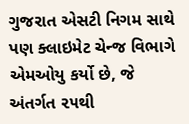ગુજરાત એસટી નિગમ સાથે પણ ક્લાઇમેટ ચેન્જ વિભાગે એમઓયુ કર્યો છે, જે અંતર્ગત ૨૫થી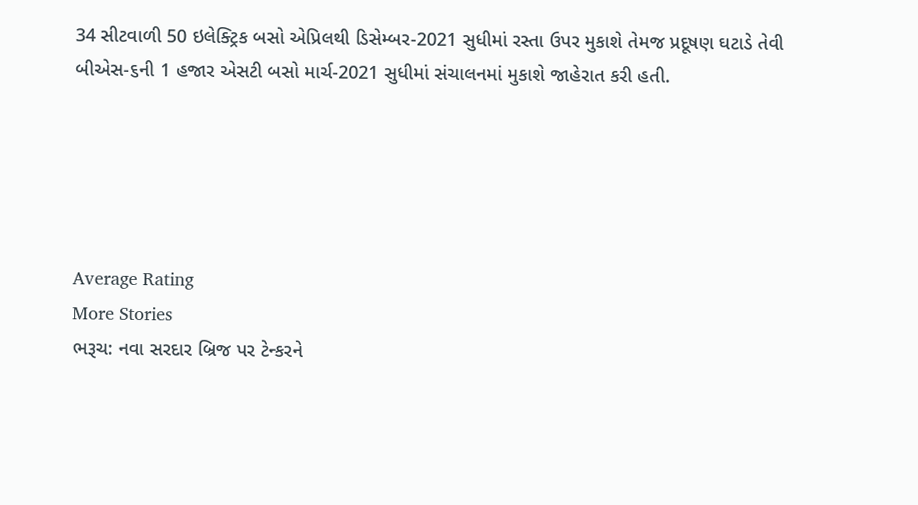34 સીટવાળી 50 ઇલેક્ટ્રિક બસો એપ્રિલથી ડિસેમ્બર-2021 સુધીમાં રસ્તા ઉપર મુકાશે તેમજ પ્રદૂષણ ઘટાડે તેવી બીએસ-૬ની 1 હજાર એસટી બસો માર્ચ-2021 સુધીમાં સંચાલનમાં મુકાશે જાહેરાત કરી હતી.





Average Rating
More Stories
ભરૂચ: નવા સરદાર બ્રિજ પર ટેન્કરને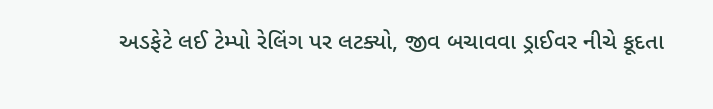અડફેટે લઈ ટેમ્પો રેલિંગ પર લટક્યો, જીવ બચાવવા ડ્રાઈવર નીચે કૂદતા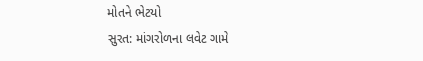મોતને ભેટયો
સુરત: માંગરોળના લવેટ ગામે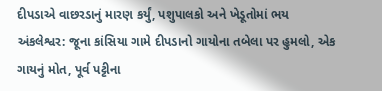દીપડાએ વાછરડાનું મારણ કર્યું, પશુપાલકો અને ખેડૂતોમાં ભય
અંકલેશ્વર: જૂના કાંસિયા ગામે દીપડાનો ગાયોના તબેલા પર હુમલો, એક ગાયનું મોત, પૂર્વ પટ્ટીના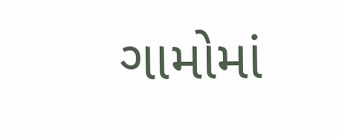ગામોમાં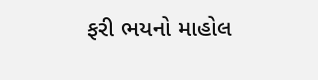ફરી ભયનો માહોલ